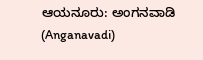ಆಯನೂರು: ಅಂಗನವಾಡಿ (Anganavadi)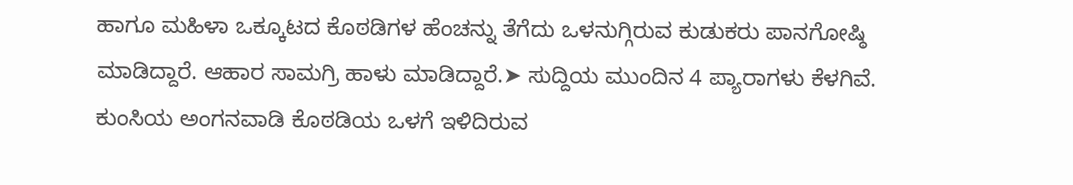ಹಾಗೂ ಮಹಿಳಾ ಒಕ್ಕೂಟದ ಕೊಠಡಿಗಳ ಹೆಂಚನ್ನು ತೆಗೆದು ಒಳನುಗ್ಗಿರುವ ಕುಡುಕರು ಪಾನಗೋಷ್ಠಿ ಮಾಡಿದ್ದಾರೆ. ಆಹಾರ ಸಾಮಗ್ರಿ ಹಾಳು ಮಾಡಿದ್ದಾರೆ.➤ ಸುದ್ದಿಯ ಮುಂದಿನ 4 ಪ್ಯಾರಾಗಳು ಕೆಳಗಿವೆ.
ಕುಂಸಿಯ ಅಂಗನವಾಡಿ ಕೊಠಡಿಯ ಒಳಗೆ ಇಳಿದಿರುವ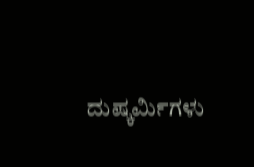ದುಷ್ಕರ್ಮಿಗಳು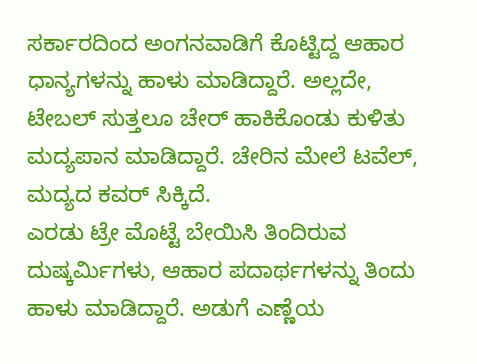ಸರ್ಕಾರದಿಂದ ಅಂಗನವಾಡಿಗೆ ಕೊಟ್ಟಿದ್ದ ಆಹಾರ ಧಾನ್ಯಗಳನ್ನು ಹಾಳು ಮಾಡಿದ್ದಾರೆ. ಅಲ್ಲದೇ, ಟೇಬಲ್ ಸುತ್ತಲೂ ಚೇರ್ ಹಾಕಿಕೊಂಡು ಕುಳಿತು ಮದ್ಯಪಾನ ಮಾಡಿದ್ದಾರೆ. ಚೇರಿನ ಮೇಲೆ ಟವೆಲ್, ಮದ್ಯದ ಕವರ್ ಸಿಕ್ಕಿದೆ.
ಎರಡು ಟ್ರೇ ಮೊಟ್ಟೆ ಬೇಯಿಸಿ ತಿಂದಿರುವ ದುಷ್ಕರ್ಮಿಗಳು, ಆಹಾರ ಪದಾರ್ಥಗಳನ್ನು ತಿಂದು ಹಾಳು ಮಾಡಿದ್ದಾರೆ. ಅಡುಗೆ ಎಣ್ಣೆಯ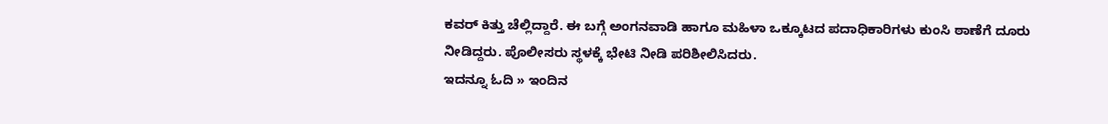ಕವರ್ ಕಿತ್ತು ಚೆಲ್ಲಿದ್ದಾರೆ. ಈ ಬಗ್ಗೆ ಅಂಗನವಾಡಿ ಹಾಗೂ ಮಹಿಳಾ ಒಕ್ಕೂಟದ ಪದಾಧಿಕಾರಿಗಳು ಕುಂಸಿ ಠಾಣೆಗೆ ದೂರು ನೀಡಿದ್ದರು. ಪೊಲೀಸರು ಸ್ಥಳಕ್ಕೆ ಭೇಟಿ ನೀಡಿ ಪರಿಶೀಲಿಸಿದರು.
ಇದನ್ನೂ ಓದಿ » ಇಂದಿನ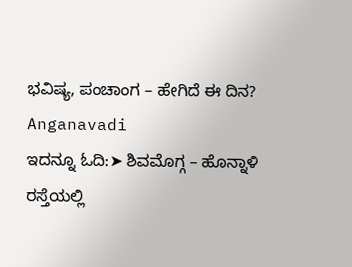ಭವಿಷ್ಯ, ಪಂಚಾಂಗ – ಹೇಗಿದೆ ಈ ದಿನ?
Anganavadi
ಇದನ್ನೂ ಓದಿ:➤ ಶಿವಮೊಗ್ಗ – ಹೊನ್ನಾಳಿ ರಸ್ತೆಯಲ್ಲಿ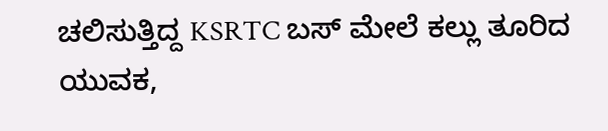ಚಲಿಸುತ್ತಿದ್ದ KSRTC ಬಸ್ ಮೇಲೆ ಕಲ್ಲು ತೂರಿದ ಯುವಕ,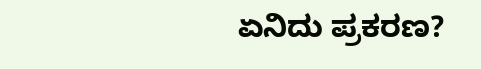ಏನಿದು ಪ್ರಕರಣ?